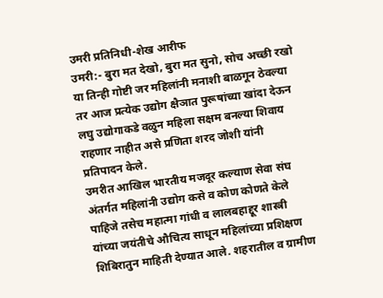उमरी प्रतिनिधी-शेख आरीफ
उमरी:- बुरा मत देखो, बुरा मत सुनो, सोच अच्छी रखो या तिन्ही गोष्टी जर महिलांनी मनाशी बाळगून ठेवल्या तर आज प्रत्येक उद्योग क्षैञात पुरूषांच्या खांदा देऊन लघु उद्योगाकडे वळुन महिला सक्षम बनल्या शिवाय राहणार नाहीत असे प्रणिता शरद जोशी यांनी प्रतिपादन केले.
उमरीत आखिल भारतीय मजदूर कल्याण सेवा संघ अंतर्गत महिलांनी उद्योग कसे व कोण कोणते केले पाहिजे तसेच महात्मा गांधी व लालबहाद्दूर शास्त्री यांच्या जयंतीचे औचित्य साधून महिलांच्या प्रशिक्षण शिबिरातुन माहिती देण्यात आले. शहरातील व ग्रामीण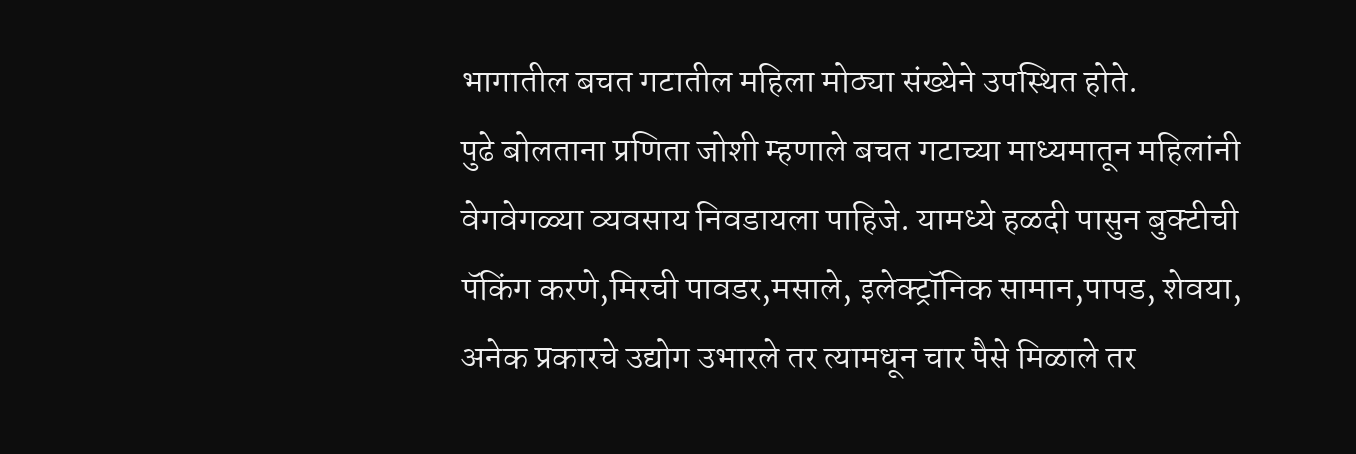भागातील बचत गटातील महिला मोठ्या संख्येने उपस्थित होते.
पुढे बोलताना प्रणिता जोशी म्हणाले बचत गटाच्या माध्यमातून महिलांनी वेगवेगळ्या व्यवसाय निवडायला पाहिजे. यामध्ये हळदी पासुन बुक्टीची पॅकिंग करणे,मिरची पावडर,मसाले, इलेक्ट्रॉनिक सामान,पापड, शेवया, अनेक प्रकारचे उद्योग उभारले तर त्यामधून चार पैसे मिळाले तर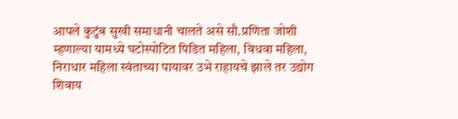आपले कुटुंब सुखी समाधानी चालते असे सौ.प्रणिता जोशी म्हणाल्या यामध्ये घटोस्पोटित पिडित महिला, विधवा महिला, निराधार महिला स्वंताच्या पायावर उभे राहायचे झाले तर उद्योग शिवाय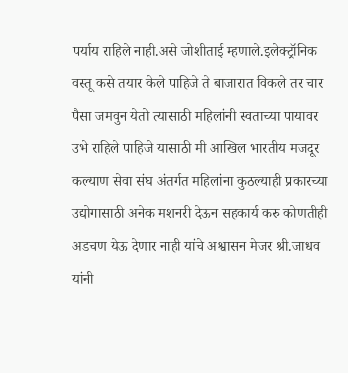पर्याय राहिले नाही.असे जोशीताई म्हणाले.इलेक्ट्रॉनिक वस्तू कसे तयार केले पाहिजे ते बाजारात विकले तर चार पैसा जमवुन येतो त्यासाठी महिलांनी स्वताच्या पायावर उभे राहिले पाहिजे यासाठी मी आखिल भारतीय मजदूर कल्याण सेवा संघ अंतर्गत महिलांना कुठल्याही प्रकारच्या उद्योगासाठी अनेक मशनरी देऊन सहकार्य करु कोणतीही अडचण येऊ देणार नाही यांचे अश्वासन मेजर श्री.जाधव यांनी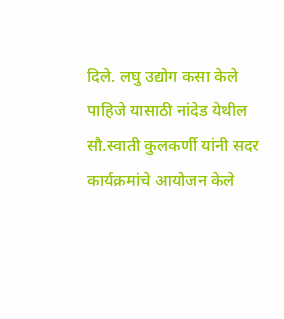दिले. लघु उद्योग कसा केले पाहिजे यासाठी नांदेड येथील सौ.स्वाती कुलकर्णी यांनी सदर कार्यक्रमांचे आयोजन केले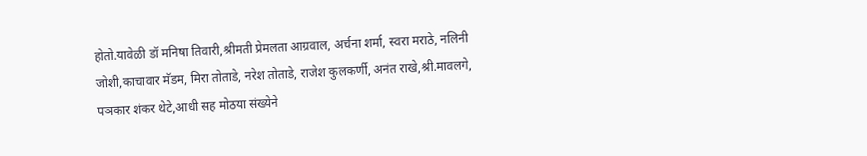होतो.यावेळी डॉ मनिषा तिवारी,श्रीमती प्रेमलता आग्रवाल, अर्चना शर्मा, स्वरा मराठे, नलिनी जोशी,काचावार मॅडम, मिरा तोताडे, नरेश तोताडे, राजेश कुलकर्णी, अनंत राखे,श्री.मावलगे, पञकार शंकर थेटे,आधी सह मोठया संख्येने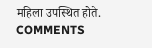महिला उपस्थित होते.
COMMENTS